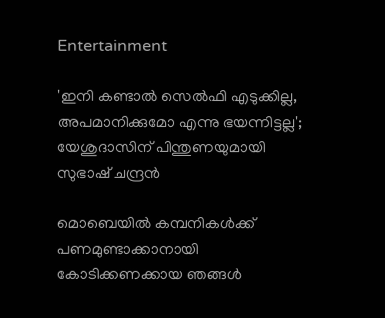Entertainment

'ഇനി കണ്ടാല്‍ സെല്‍ഫി എടുക്കില്ല, അപമാനിക്കുമോ എന്നു ഭയന്നിട്ടല്ല'; യേശുദാസിന് പിന്തുണയുമായി സുഭാഷ് ചന്ദ്രന്‍

മൊബെയില്‍ കമ്പനികള്‍ക്ക് പണമുണ്ടാക്കാനായി കോടിക്കണക്കായ ഞങ്ങള്‍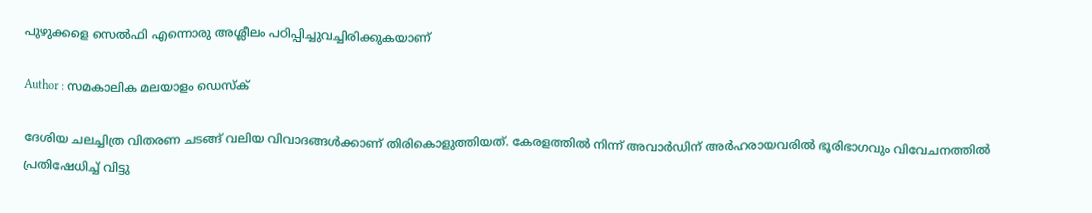പുഴുക്കളെ സെല്‍ഫി എന്നൊരു അശ്ലീലം പഠിപ്പിച്ചുവച്ചിരിക്കുകയാണ്

Author : സമകാലിക മലയാളം ഡെസ്ക്

ദേശിയ ചലച്ചിത്ര വിതരണ ചടങ്ങ് വലിയ വിവാദങ്ങള്‍ക്കാണ് തിരികൊളുത്തിയത്. കേരളത്തില്‍ നിന്ന് അവാര്‍ഡിന് അര്‍ഹരായവരില്‍ ഭൂരിഭാഗവും വിവേചനത്തില്‍ പ്രതിഷേധിച്ച് വിട്ടു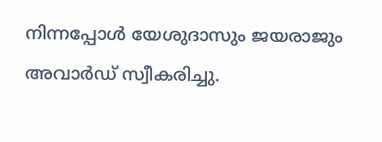നിന്നപ്പോള്‍ യേശുദാസും ജയരാജും അവാര്‍ഡ് സ്വീകരിച്ചു.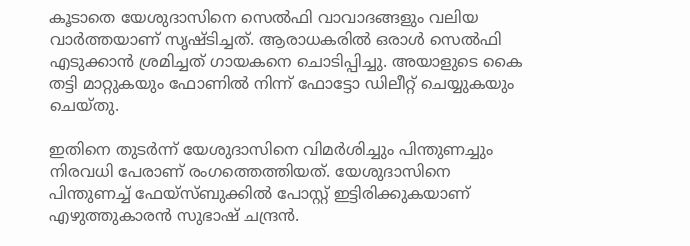കൂടാതെ യേശുദാസിനെ സെല്‍ഫി വാവാദങ്ങളും വലിയ വാര്‍ത്തയാണ് സൃഷ്ടിച്ചത്. ആരാധകരില്‍ ഒരാള്‍ സെല്‍ഫി എടുക്കാന്‍ ശ്രമിച്ചത് ഗായകനെ ചൊടിപ്പിച്ചു. അയാളുടെ കൈ തട്ടി മാറ്റുകയും ഫോണില്‍ നിന്ന് ഫോട്ടോ ഡിലീറ്റ് ചെയ്യുകയും ചെയ്തു.

ഇതിനെ തുടര്‍ന്ന് യേശുദാസിനെ വിമര്‍ശിച്ചും പിന്തുണച്ചും നിരവധി പേരാണ് രംഗത്തെത്തിയത്. യേശുദാസിനെ പിന്തുണച്ച് ഫേയ്‌സ്ബുക്കില്‍ പോസ്റ്റ് ഇട്ടിരിക്കുകയാണ് എഴുത്തുകാരന്‍ സുഭാഷ് ചന്ദ്രന്‍.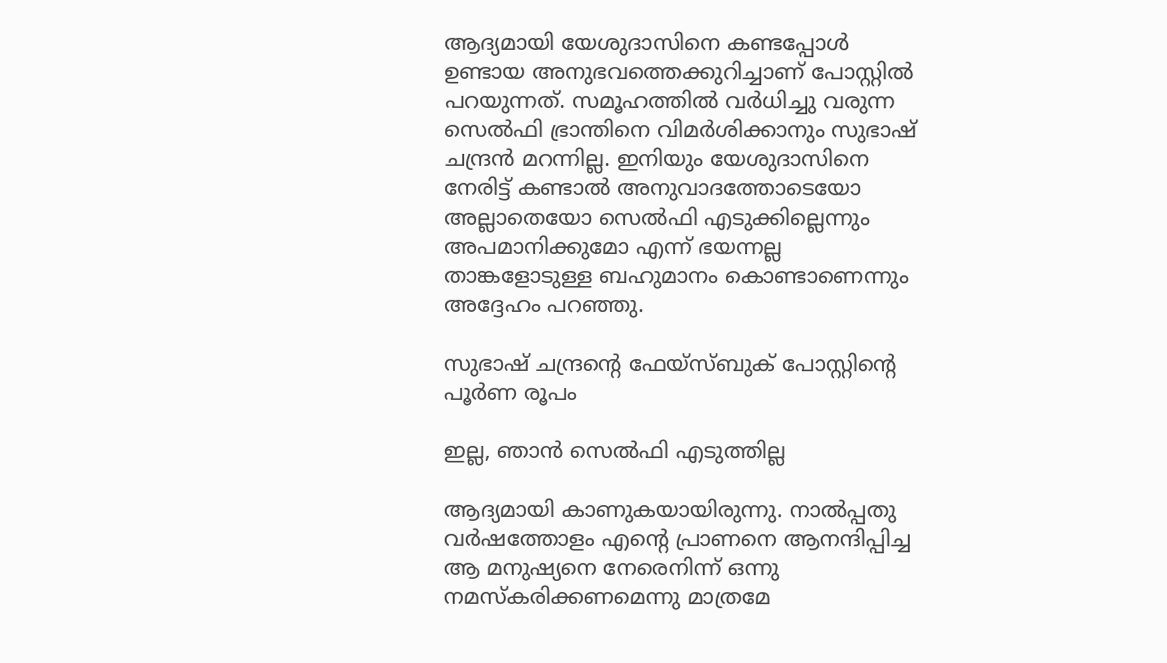ആദ്യമായി യേശുദാസിനെ കണ്ടപ്പോള്‍ ഉണ്ടായ അനുഭവത്തെക്കുറിച്ചാണ് പോസ്റ്റില്‍ പറയുന്നത്. സമൂഹത്തില്‍ വര്‍ധിച്ചു വരുന്ന സെല്‍ഫി ഭ്രാന്തിനെ വിമര്‍ശിക്കാനും സുഭാഷ് ചന്ദ്രന്‍ മറന്നില്ല. ഇനിയും യേശുദാസിനെ നേരിട്ട് കണ്ടാല്‍ അനുവാദത്തോടെയോ അല്ലാതെയോ സെല്‍ഫി എടുക്കില്ലെന്നും അപമാനിക്കുമോ എന്ന് ഭയന്നല്ല താങ്കളോടുള്ള ബഹുമാനം കൊണ്ടാണെന്നും അദ്ദേഹം പറഞ്ഞു.

സുഭാഷ് ചന്ദ്രന്റെ ഫേയ്‌സ്ബുക് പോസ്റ്റിന്റെ പൂര്‍ണ രൂപം

ഇല്ല, ഞാന്‍ സെല്‍ഫി എടുത്തില്ല

ആദ്യമായി കാണുകയായിരുന്നു. നാല്‍പ്പതു വര്‍ഷത്തോളം എന്റെ പ്രാണനെ ആനന്ദിപ്പിച്ച ആ മനുഷ്യനെ നേരെനിന്ന് ഒന്നു നമസ്‌കരിക്കണമെന്നു മാത്രമേ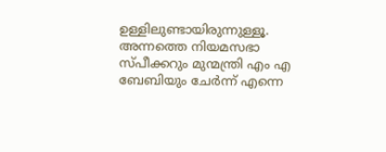ഉള്ളിലുണ്ടായിരുന്നുള്ളൂ. അന്നത്തെ നിയമസഭാ സ്പീക്കറും മുന്മന്ത്രി എം എ ബേബിയും ചേര്‍ന്ന് എന്നെ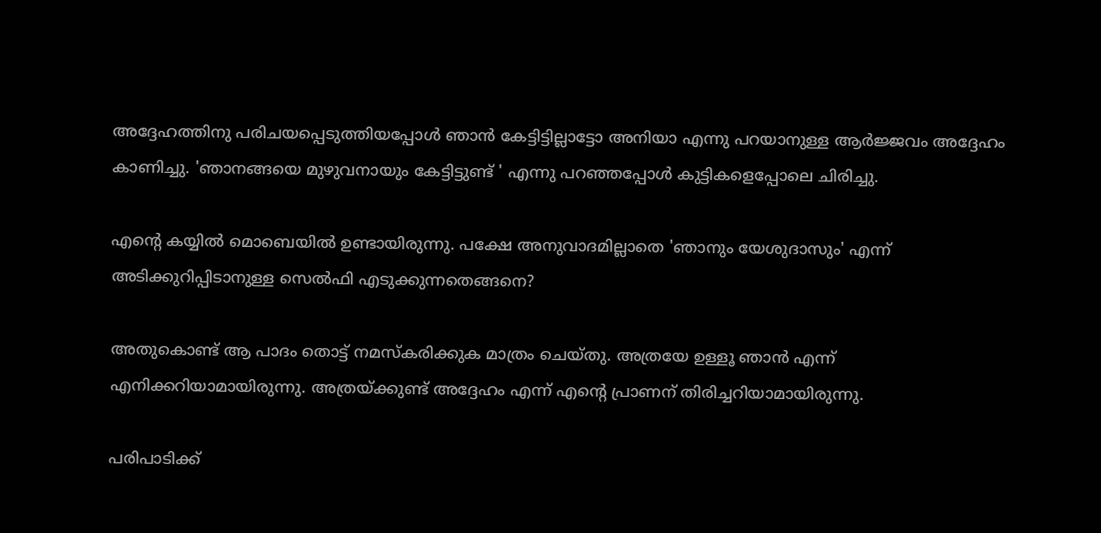അദ്ദേഹത്തിനു പരിചയപ്പെടുത്തിയപ്പോള്‍ ഞാന്‍ കേട്ടിട്ടില്ലാട്ടോ അനിയാ എന്നു പറയാനുള്ള ആര്‍ജ്ജവം അദ്ദേഹം കാണിച്ചു. 'ഞാനങ്ങയെ മുഴുവനായും കേട്ടിട്ടുണ്ട് ' എന്നു പറഞ്ഞപ്പോള്‍ കുട്ടികളെപ്പോലെ ചിരിച്ചു.

എന്റെ കയ്യില്‍ മൊബെയില്‍ ഉണ്ടായിരുന്നു. പക്ഷേ അനുവാദമില്ലാതെ 'ഞാനും യേശുദാസും' എന്ന് അടിക്കുറിപ്പിടാനുള്ള സെല്‍ഫി എടുക്കുന്നതെങ്ങനെ?

അതുകൊണ്ട് ആ പാദം തൊട്ട് നമസ്‌കരിക്കുക മാത്രം ചെയ്തു. അത്രയേ ഉള്ളൂ ഞാന്‍ എന്ന് എനിക്കറിയാമായിരുന്നു. അത്രയ്ക്കുണ്ട് അദ്ദേഹം എന്ന് എന്റെ പ്രാണന് തിരിച്ചറിയാമായിരുന്നു.

പരിപാടിക്ക്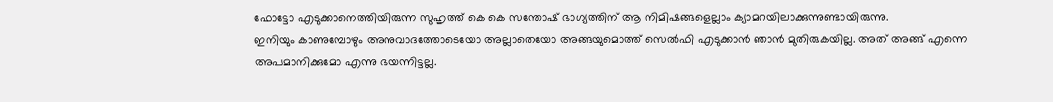ഫോട്ടോ എടുക്കാനെത്തിയിരുന്ന സുഹൃത്ത് കെ കെ സന്തോഷ് ഭാഗ്യത്തിന് ആ നിമിഷങ്ങളെല്ലാം ക്യാമറയിലാക്കുന്നുണ്ടായിരുന്നു.
ഇനിയും കാണുമ്പോഴും അനുവാദത്തോടെയോ അല്ലാതെയോ അങ്ങയുമൊത്ത് സെല്‍ഫി എടുക്കാന്‍ ഞാന്‍ മുതിരുകയില്ല. അത് അങ്ങ് എന്നെ അപമാനിക്കുമോ എന്നു ഭയന്നിട്ടല്ല.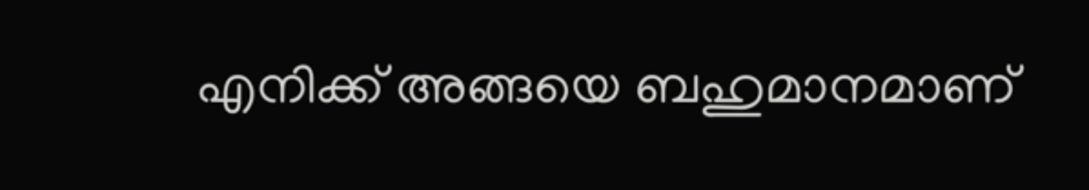എനിക്ക് അങ്ങയെ ബഹുമാനമാണ്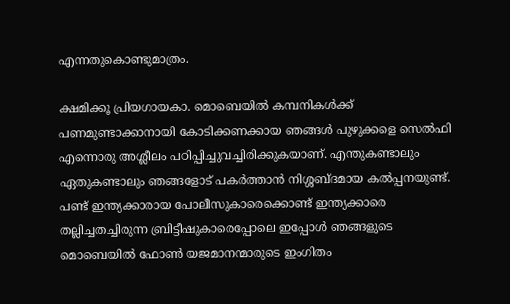എന്നതുകൊണ്ടുമാത്രം.

ക്ഷമിക്കൂ പ്രിയഗായകാ. മൊബെയില്‍ കമ്പനികള്‍ക്ക് പണമുണ്ടാക്കാനായി കോടിക്കണക്കായ ഞങ്ങള്‍ പുഴുക്കളെ സെല്‍ഫി എന്നൊരു അശ്ലീലം പഠിപ്പിച്ചുവച്ചിരിക്കുകയാണ്. എന്തുകണ്ടാലും ഏതുകണ്ടാലും ഞങ്ങളോട് പകര്‍ത്താന്‍ നിശ്ശബ്ദമായ കല്‍പ്പനയുണ്ട്. പണ്ട് ഇന്ത്യക്കാരായ പോലീസുകാരെക്കൊണ്ട് ഇന്ത്യക്കാരെ തല്ലിച്ചതച്ചിരുന്ന ബ്രിട്ടീഷുകാരെപ്പോലെ ഇപ്പോള്‍ ഞങ്ങളുടെ മൊബെയില്‍ ഫോണ്‍ യജമാനന്മാരുടെ ഇംഗിതം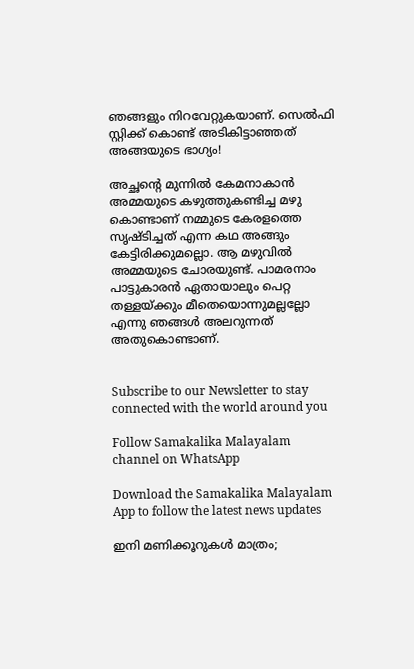ഞങ്ങളും നിറവേറ്റുകയാണ്. സെല്‍ഫി സ്റ്റിക്ക് കൊണ്ട് അടികിട്ടാഞ്ഞത് അങ്ങയുടെ ഭാഗ്യം!

അച്ഛന്റെ മുന്നില്‍ കേമനാകാന്‍ അമ്മയുടെ കഴുത്തുകണ്ടിച്ച മഴു കൊണ്ടാണ് നമ്മുടെ കേരളത്തെ സൃഷ്ടിച്ചത് എന്ന കഥ അങ്ങും കേട്ടിരിക്കുമല്ലൊ. ആ മഴുവില്‍ അമ്മയുടെ ചോരയുണ്ട്. പാമരനാം പാട്ടുകാരന്‍ ഏതായാലും പെറ്റ തള്ളയ്ക്കും മീതെയൊന്നുമല്ലല്ലോ എന്നു ഞങ്ങള്‍ അലറുന്നത് അതുകൊണ്ടാണ്.


Subscribe to our Newsletter to stay connected with the world around you

Follow Samakalika Malayalam channel on WhatsApp

Download the Samakalika Malayalam App to follow the latest news updates

ഇനി മണിക്കൂറുകൾ മാത്രം;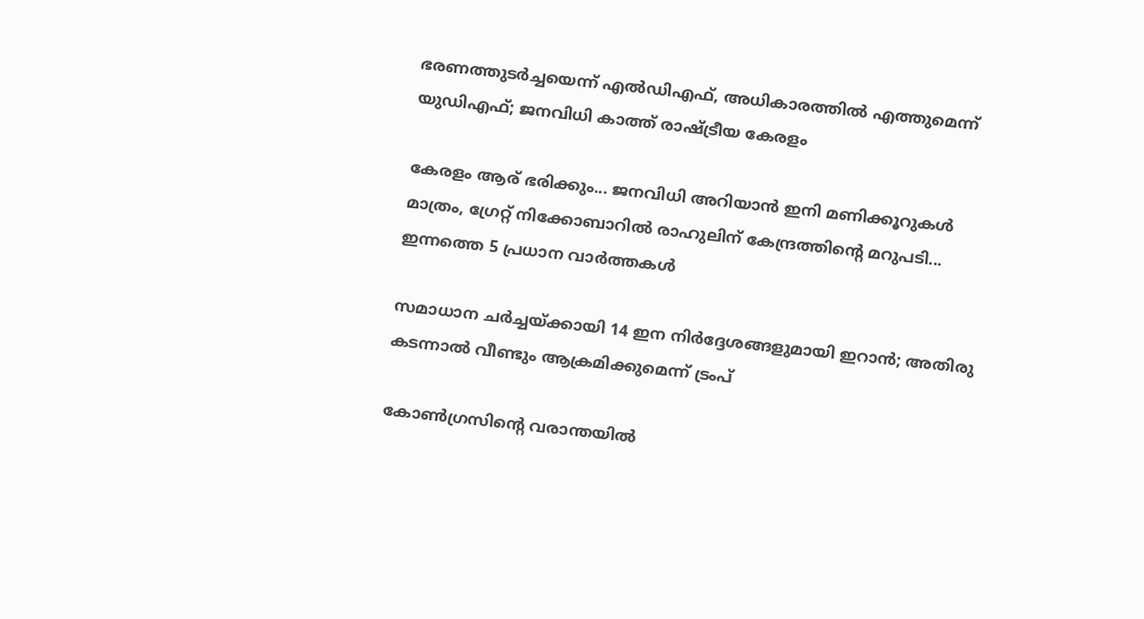ഭരണത്തുടർച്ചയെന്ന് എൽഡിഎഫ്, അധികാരത്തിൽ എത്തുമെന്ന് യുഡിഎഫ്; ജനവിധി കാത്ത് രാഷ്ട്രീയ കേരളം

കേരളം ആര് ഭരിക്കും... ജനവിധി അറിയാൻ ഇനി മണിക്കൂറുകൾ മാത്രം, ഗ്രേറ്റ് നിക്കോബാറിൽ രാഹുലിന് കേന്ദ്രത്തിന്റെ മറുപടി... ഇന്നത്തെ 5 പ്രധാന വാർത്തകൾ

സമാധാന ചര്‍ച്ചയ്ക്കായി 14 ഇന നിര്‍ദ്ദേശങ്ങളുമായി ഇറാന്‍; അതിരു കടന്നാല്‍ വീണ്ടും ആക്രമിക്കുമെന്ന് ട്രംപ്

കോണ്‍ഗ്രസിന്‍റെ വരാന്തയില്‍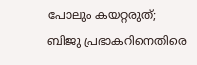പോലും കയറ്റരുത്; ബിജു പ്രഭാകറിനെതിരെ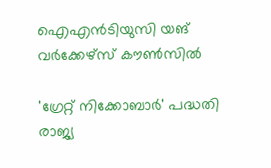ഐഎന്‍ടിയുസി യങ് വര്‍ക്കേഴ്‌സ് കൗണ്‍സില്‍

'ഗ്രേറ്റ് നിക്കോബാർ' പദ്ധതി രാജ്യ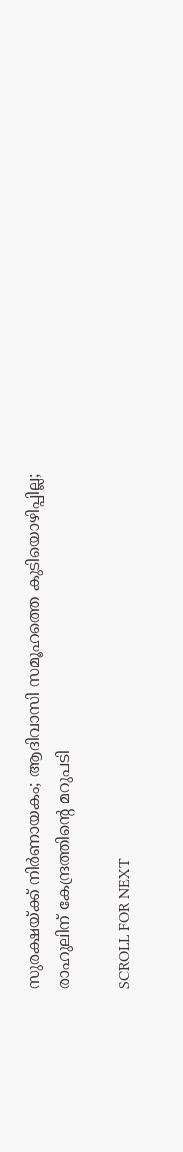സുരക്ഷയ്ക്ക് നിർണായകം; ആദിവാസി സമൂഹത്തെ കുടിയൊഴിപ്പില്ല; രാഹുലിന് കേന്ദ്രത്തിന്റെ മറുപടി

SCROLL FOR NEXT